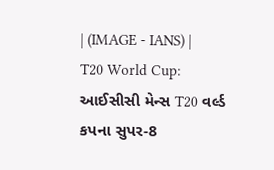| (IMAGE - IANS) |
T20 World Cup: આઈસીસી મેન્સ T20 વર્લ્ડ કપના સુપર-8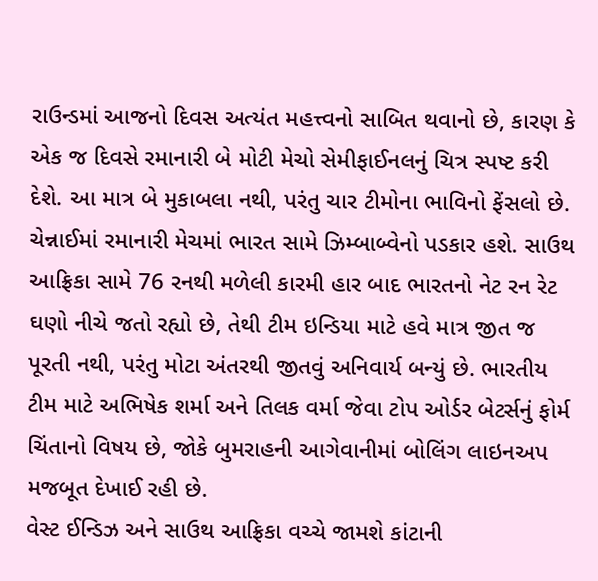રાઉન્ડમાં આજનો દિવસ અત્યંત મહત્ત્વનો સાબિત થવાનો છે, કારણ કે એક જ દિવસે રમાનારી બે મોટી મેચો સેમીફાઈનલનું ચિત્ર સ્પષ્ટ કરી દેશે. આ માત્ર બે મુકાબલા નથી, પરંતુ ચાર ટીમોના ભાવિનો ફેંસલો છે. ચેન્નાઈમાં રમાનારી મેચમાં ભારત સામે ઝિમ્બાબ્વેનો પડકાર હશે. સાઉથ આફ્રિકા સામે 76 રનથી મળેલી કારમી હાર બાદ ભારતનો નેટ રન રેટ ઘણો નીચે જતો રહ્યો છે, તેથી ટીમ ઇન્ડિયા માટે હવે માત્ર જીત જ પૂરતી નથી, પરંતુ મોટા અંતરથી જીતવું અનિવાર્ય બન્યું છે. ભારતીય ટીમ માટે અભિષેક શર્મા અને તિલક વર્મા જેવા ટોપ ઓર્ડર બેટર્સનું ફોર્મ ચિંતાનો વિષય છે, જોકે બુમરાહની આગેવાનીમાં બોલિંગ લાઇનઅપ મજબૂત દેખાઈ રહી છે.
વેસ્ટ ઈન્ડિઝ અને સાઉથ આફ્રિકા વચ્ચે જામશે કાંટાની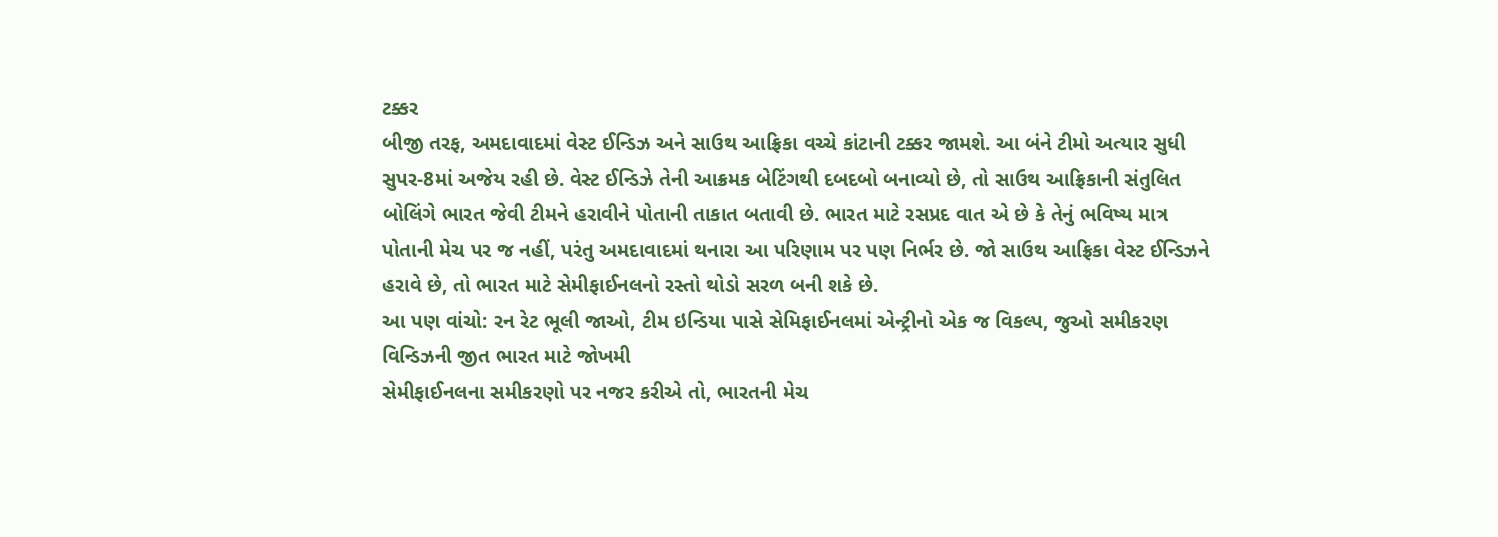ટક્કર
બીજી તરફ, અમદાવાદમાં વેસ્ટ ઈન્ડિઝ અને સાઉથ આફ્રિકા વચ્ચે કાંટાની ટક્કર જામશે. આ બંને ટીમો અત્યાર સુધી સુપર-8માં અજેય રહી છે. વેસ્ટ ઈન્ડિઝે તેની આક્રમક બેટિંગથી દબદબો બનાવ્યો છે, તો સાઉથ આફ્રિકાની સંતુલિત બોલિંગે ભારત જેવી ટીમને હરાવીને પોતાની તાકાત બતાવી છે. ભારત માટે રસપ્રદ વાત એ છે કે તેનું ભવિષ્ય માત્ર પોતાની મેચ પર જ નહીં, પરંતુ અમદાવાદમાં થનારા આ પરિણામ પર પણ નિર્ભર છે. જો સાઉથ આફ્રિકા વેસ્ટ ઈન્ડિઝને હરાવે છે, તો ભારત માટે સેમીફાઈનલનો રસ્તો થોડો સરળ બની શકે છે.
આ પણ વાંચો: રન રેટ ભૂલી જાઓ, ટીમ ઇન્ડિયા પાસે સેમિફાઈનલમાં એન્ટ્રીનો એક જ વિકલ્પ, જુઓ સમીકરણ
વિન્ડિઝની જીત ભારત માટે જોખમી
સેમીફાઈનલના સમીકરણો પર નજર કરીએ તો, ભારતની મેચ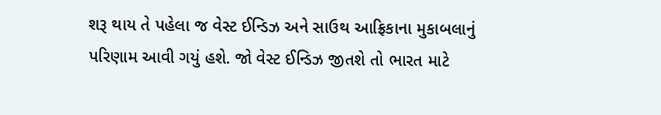શરૂ થાય તે પહેલા જ વેસ્ટ ઈન્ડિઝ અને સાઉથ આફ્રિકાના મુકાબલાનું પરિણામ આવી ગયું હશે. જો વેસ્ટ ઈન્ડિઝ જીતશે તો ભારત માટે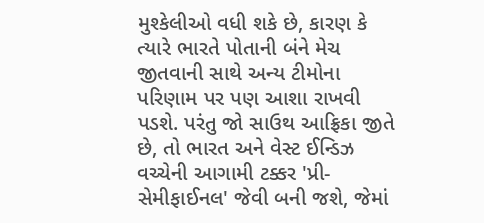મુશ્કેલીઓ વધી શકે છે, કારણ કે ત્યારે ભારતે પોતાની બંને મેચ જીતવાની સાથે અન્ય ટીમોના પરિણામ પર પણ આશા રાખવી પડશે. પરંતુ જો સાઉથ આફ્રિકા જીતે છે, તો ભારત અને વેસ્ટ ઈન્ડિઝ વચ્ચેની આગામી ટક્કર 'પ્રી-સેમીફાઈનલ' જેવી બની જશે, જેમાં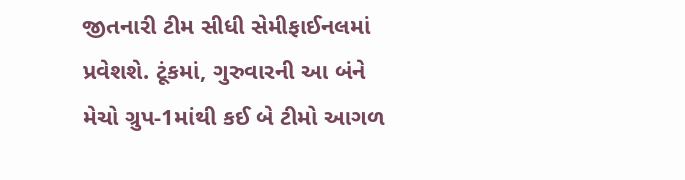જીતનારી ટીમ સીધી સેમીફાઈનલમાં પ્રવેશશે. ટૂંકમાં, ગુરુવારની આ બંને મેચો ગ્રુપ-1માંથી કઈ બે ટીમો આગળ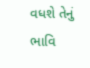વધશે તેનું ભાવિ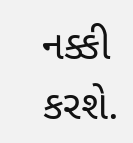નક્કી કરશે.